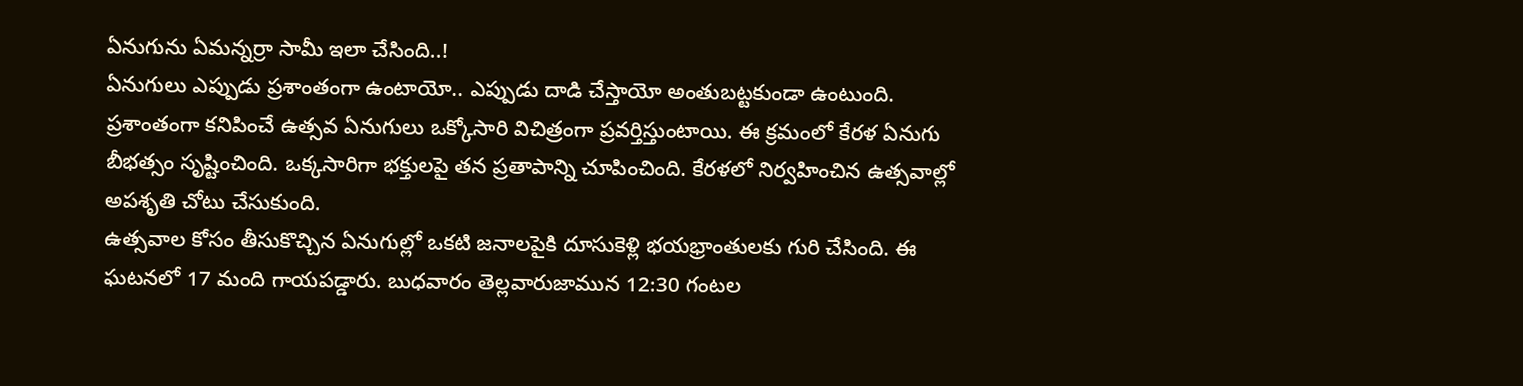ఏనుగును ఏమన్నర్రా సామీ ఇలా చేసింది..!
ఏనుగులు ఎప్పుడు ప్రశాంతంగా ఉంటాయో.. ఎప్పుడు దాడి చేస్తాయో అంతుబట్టకుండా ఉంటుంది. ప్రశాంతంగా కనిపించే ఉత్సవ ఏనుగులు ఒక్కోసారి విచిత్రంగా ప్రవర్తిస్తుంటాయి. ఈ క్రమంలో కేరళ ఏనుగు బీభత్సం సృష్టించింది. ఒక్కసారిగా భక్తులపై తన ప్రతాపాన్ని చూపించింది. కేరళలో నిర్వహించిన ఉత్సవాల్లో అపశృతి చోటు చేసుకుంది.
ఉత్సవాల కోసం తీసుకొచ్చిన ఏనుగుల్లో ఒకటి జనాలపైకి దూసుకెళ్లి భయభ్రాంతులకు గురి చేసింది. ఈ ఘటనలో 17 మంది గాయపడ్డారు. బుధవారం తెల్లవారుజామున 12:30 గంటల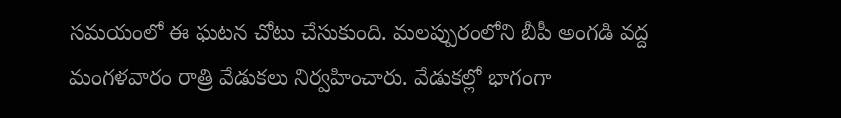సమయంలో ఈ ఘటన చోటు చేసుకుంది. మలప్పురంలోని బీపీ అంగడి వద్ద మంగళవారం రాత్రి వేడుకలు నిర్వహించారు. వేడుకల్లో భాగంగా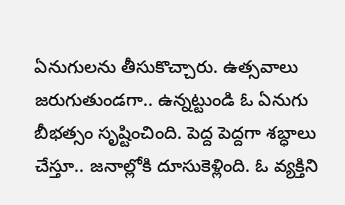ఏనుగులను తీసుకొచ్చారు. ఉత్సవాలు జరుగుతుండగా.. ఉన్నట్టుండి ఓ ఏనుగు బీభత్సం సృష్టించింది. పెద్ద పెద్దగా శబ్ధాలు చేస్తూ.. జనాల్లోకి దూసుకెళ్లింది. ఓ వ్యక్తిని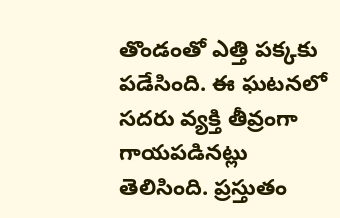తొండంతో ఎత్తి పక్కకు పడేసింది. ఈ ఘటనలో సదరు వ్యక్తి తీవ్రంగా గాయపడినట్లు తెలిసింది. ప్రస్తుతం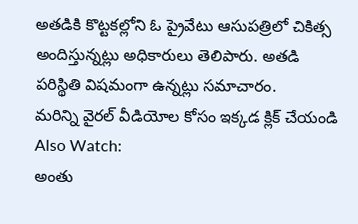అతడికి కొట్టకల్లోని ఓ ప్రైవేటు ఆసుపత్రిలో చికిత్స అందిస్తున్నట్లు అధికారులు తెలిపారు. అతడి పరిస్థితి విషమంగా ఉన్నట్లు సమాచారం.
మరిన్ని వైరల్ వీడియోల కోసం ఇక్కడ క్లిక్ చేయండి
Also Watch:
అంతు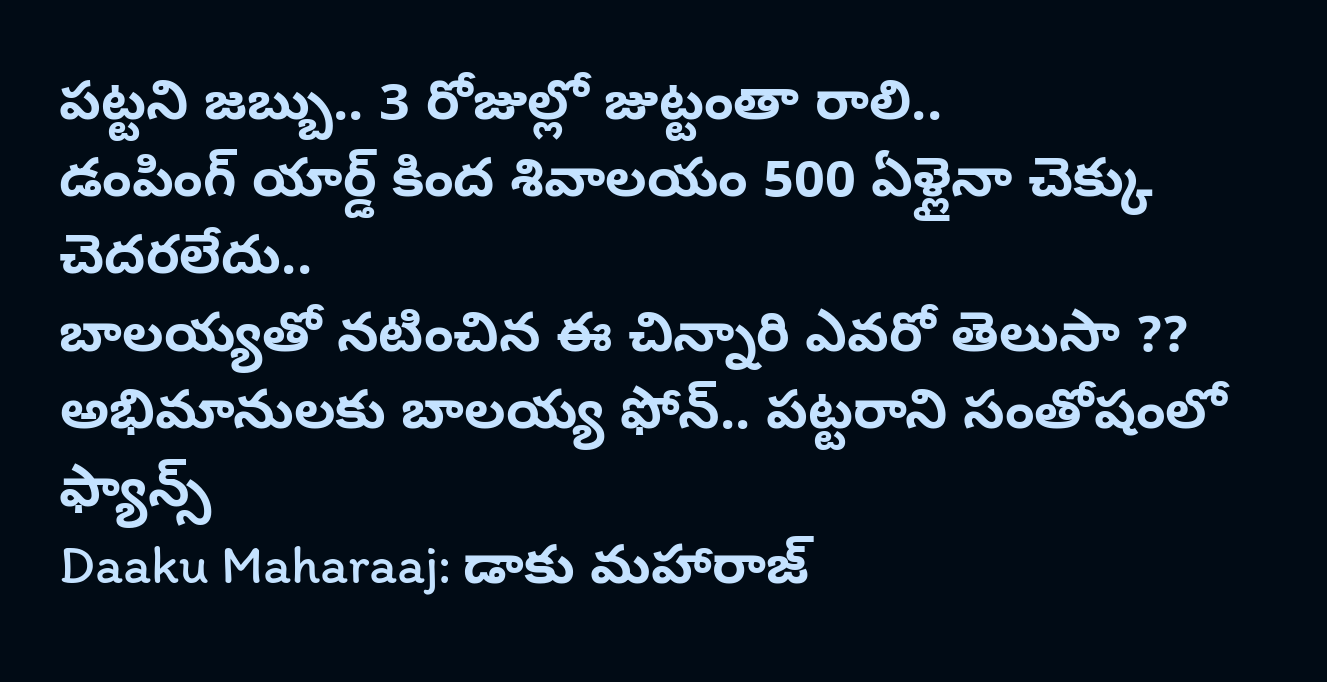పట్టని జబ్బు.. 3 రోజుల్లో జుట్టంతా రాలి..
డంపింగ్ యార్డ్ కింద శివాలయం 500 ఏళ్లైనా చెక్కు చెదరలేదు..
బాలయ్యతో నటించిన ఈ చిన్నారి ఎవరో తెలుసా ??
అభిమానులకు బాలయ్య ఫోన్.. పట్టరాని సంతోషంలో ఫ్యాన్స్
Daaku Maharaaj: డాకు మహారాజ్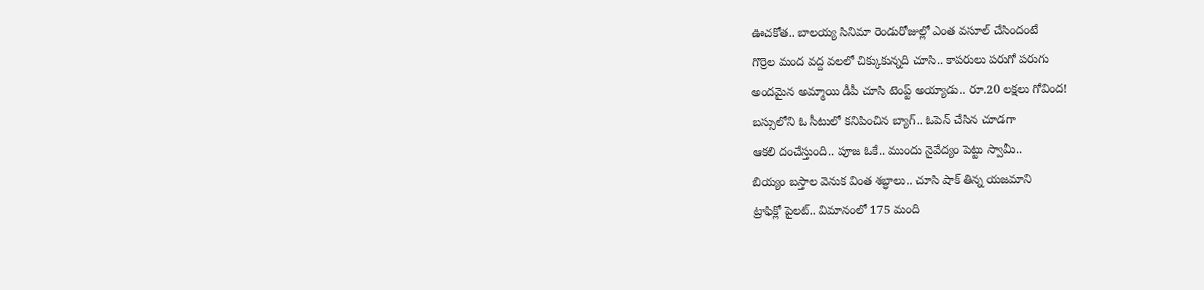ఊచకోత.. బాలయ్య సినిమా రెండురోజుల్లో ఎంత వసూల్ చేసిందంటే
గొర్రెల మంద వద్ద వలలో చిక్కుకున్నది చూసి.. కాపరులు పరుగో పరుగు
అందమైన అమ్మాయి డీపీ చూసి టెంప్ట్ అయ్యాడు.. రూ.20 లక్షలు గోవింద!
బస్సులోని ఓ సీటులో కనిపించిన బ్యాగ్.. ఓపెన్ చేసిన చూడగా
ఆకలి దంచేస్తుంది.. పూజ ఓకే.. ముందు నైవేద్యం పెట్టు స్వామీ..
బియ్యం బస్తాల వెనుక వింత శబ్ధాలు.. చూసి షాక్ తిన్న యజమాని
ట్రాఫిక్లో పైలట్.. విమానంలో 175 మంది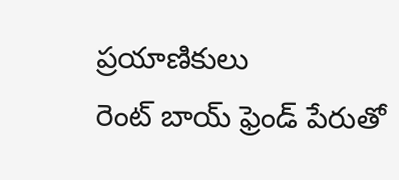ప్రయాణికులు
రెంట్ బాయ్ ఫ్రెండ్ పేరుతో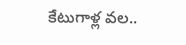కేటుగాళ్ల వల..